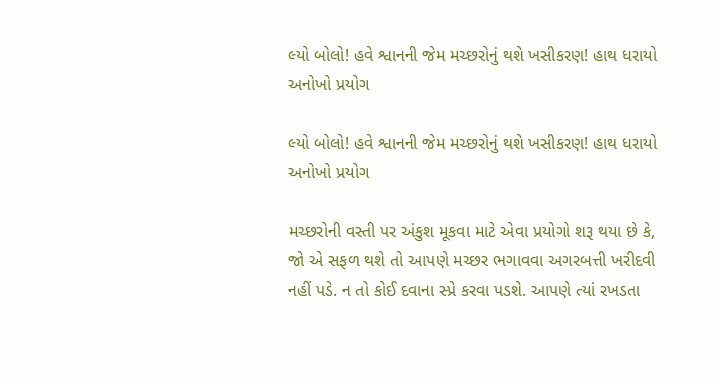લ્યો બોલો! હવે શ્વાનની જેમ મચ્છરોનું થશે ખસીકરણ! હાથ ધરાયો અનોખો પ્રયોગ

લ્યો બોલો! હવે શ્વાનની જેમ મચ્છરોનું થશે ખસીકરણ! હાથ ધરાયો અનોખો પ્રયોગ

મચ્છરોની વસ્તી પર અંકુશ મૂકવા માટે એવા પ્રયોગો શરૂ થયા છે કે, જો એ સફળ થશે તો આપણે મચ્છર ભગાવવા અગરબત્તી ખરીદવી નહીં પડે. ન તો કોઈ દવાના સ્પ્રે કરવા પડશે. આપણે ત્યાં રખડતા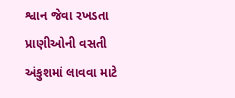શ્વાન જેવા રખડતા પ્રાણીઓની વસતી અંકુશમાં લાવવા માટે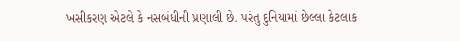ખસીકરણ એટલે કે નસબંધીની પ્રણાલી છે. પરંતુ દુનિયામાં છેલ્લા કેટલાક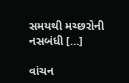સમયથી મચ્છરોની નસબંધી […]

વાંચન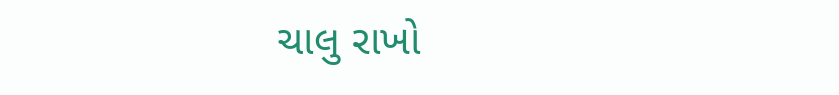ચાલુ રાખો